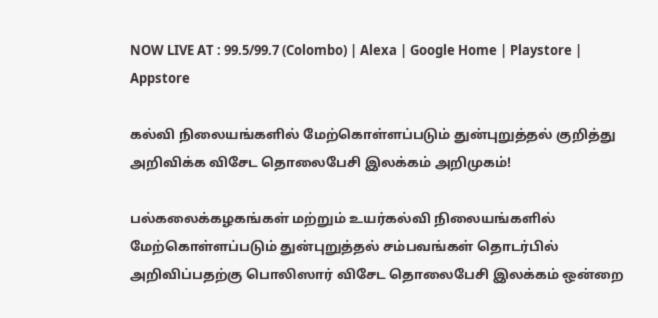NOW LIVE AT : 99.5/99.7 (Colombo) | Alexa | Google Home | Playstore | Appstore

கல்வி நிலையங்களில் மேற்கொள்ளப்படும் துன்புறுத்தல் குறித்து அறிவிக்க விசேட தொலைபேசி இலக்கம் அறிமுகம்!

பல்கலைக்கழகங்கள் மற்றும் உயர்கல்வி நிலையங்களில் மேற்கொள்ளப்படும் துன்புறுத்தல் சம்பவங்கள் தொடர்பில் அறிவிப்பதற்கு பொலிஸார் விசேட தொலைபேசி இலக்கம் ஒன்றை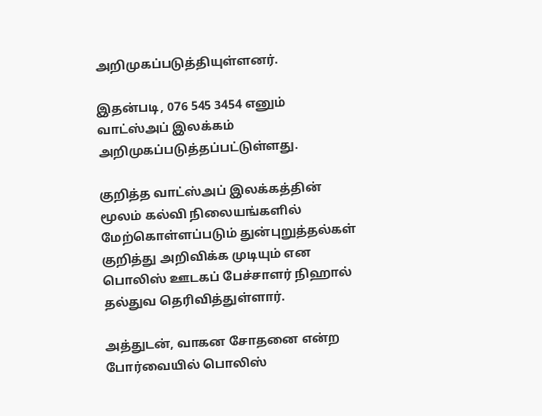அறிமுகப்படுத்தியுள்ளனர்.

இதன்படி, 076 545 3454 எனும் வாட்ஸ்அப் இலக்கம் அறிமுகப்படுத்தப்பட்டுள்ளது.

குறித்த வாட்ஸ்அப் இலக்கத்தின் மூலம் கல்வி நிலையங்களில் மேற்கொள்ளப்படும் துன்புறுத்தல்கள் குறித்து அறிவிக்க முடியும் என பொலிஸ் ஊடகப் பேச்சாளர் நிஹால் தல்துவ தெரிவித்துள்ளார்.

அத்துடன், வாகன சோதனை என்ற போர்வையில் பொலிஸ்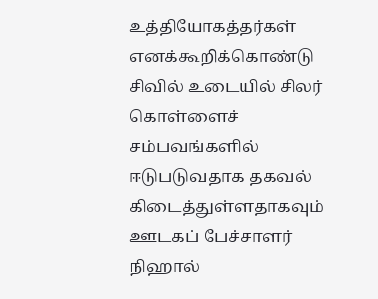உத்தியோகத்தர்கள் எனக்கூறிக்கொண்டு சிவில் உடையில் சிலர் கொள்ளைச் சம்பவங்களில் ஈடுபடுவதாக தகவல் கிடைத்துள்ளதாகவும் ஊடகப் பேச்சாளர் நிஹால்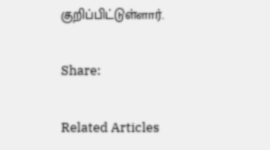குறிப்பிட்டுள்ளார்.

Share:

Related Articles